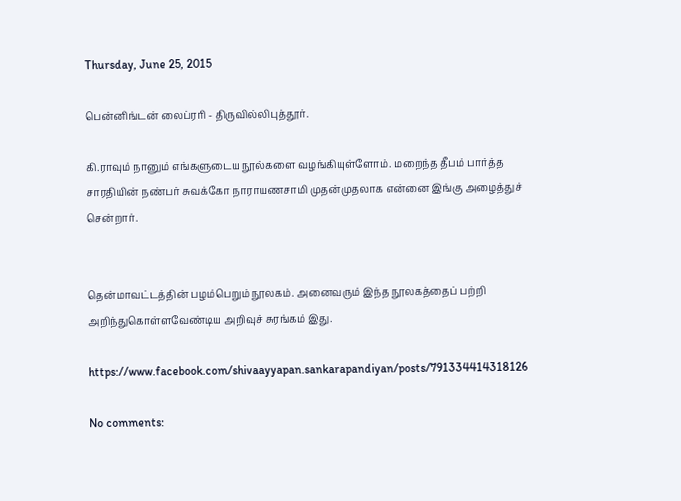Thursday, June 25, 2015

பென்னிங்டன் லைப்ரரி - திருவில்லிபுத்தூர்.

கி.ராவும் நானும் எங்களுடைய நூல்களை வழங்கியுள்ளோம். மறைந்த தீபம் பார்த்த சாரதியின் நண்பர் சுவக்கோ நாராயணசாமி முதன்முதலாக என்னை இங்கு அழைத்துச் சென்றார்.


தென்மாவட்டத்தின் பழம்பெறும் நூலகம். அனைவரும் இந்த நூலகத்தைப் பற்றி அறிந்துகொள்ளவேண்டிய அறிவுச் சுரங்கம் இது.

https://www.facebook.com/shivaayyapan.sankarapandiyan/posts/791334414318126

No comments: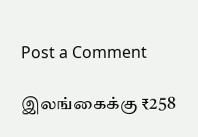Post a Comment

இலங்கைக்கு ₹258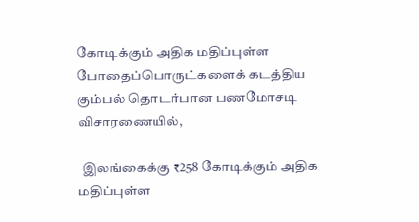கோடிக்கும் அதிக மதிப்புள்ள போதைப்பொருட்களைக் கடத்திய கும்பல் தொடர்பான பணமோசடி விசாரணையில்,

  இலங்கைக்கு ₹258 கோடிக்கும் அதிக மதிப்புள்ள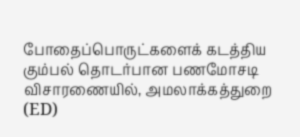போதைப்பொருட்களைக் கடத்திய கும்பல் தொடர்பான பணமோசடி விசாரணையில், அமலாக்கத்துறை (ED)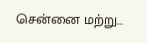சென்னை மற்று...